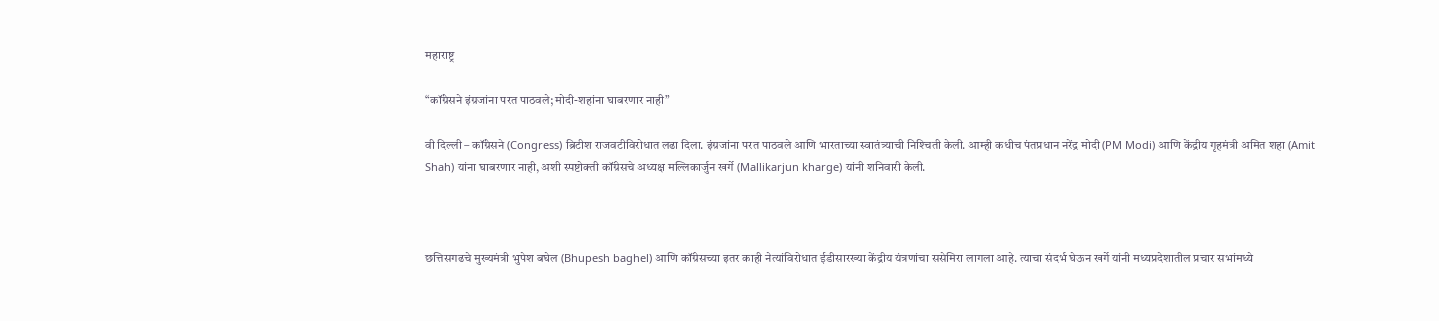महाराष्ट्र

“कॉंग्रेसने इंग्रजांना परत पाठवले; मोदी-शहांना घाबरणार नाही”

वी दिल्ली – कॉंग्रेसने (Congress) ब्रिटीश राजवटीविरोधात लढा दिला. इंग्रजांना परत पाठवले आणि भारताच्या स्वातंत्र्याची निश्‍चिती केली. आम्ही कधीच पंतप्रधान नरेंद्र मोदी (PM Modi) आणि केंद्रीय गृहमंत्री अमित शहा (Amit Shah) यांना घाबरणार नाही, अशी स्पष्टोक्ती कॉंग्रेसचे अध्यक्ष मल्लिकार्जुन खर्गे (Mallikarjun kharge) यांनी शनिवारी केली.



छत्तिसगढचे मुख्यमंत्री भुपेश बघेल (Bhupesh baghel) आणि कॉंग्रेसच्या इतर काही नेत्यांविरोधात ईडीसारख्या केंद्रीय यंत्रणांचा ससेमिरा लागला आहे. त्याचा संदर्भ घेऊन खर्गे यांनी मध्यप्रदेशातील प्रचार सभांमध्ये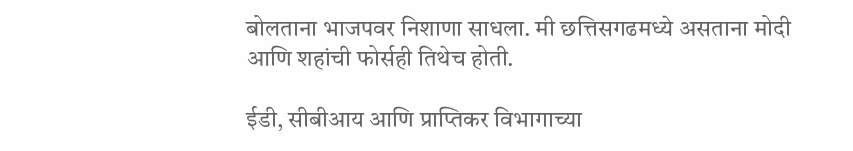बोलताना भाजपवर निशाणा साधला. मी छत्तिसगढमध्ये असताना मोदी आणि शहांची फोर्सही तिथेच होती.

ईडी, सीबीआय आणि प्राप्तिकर विभागाच्या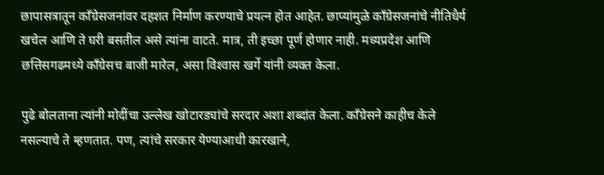छापासत्रातून कॉंग्रेसजनांवर दहशत निर्माण करण्याचे प्रयत्न होत आहेत. छाप्यांमुळे कॉंग्रेसजनांचे नीतिधैर्य खचेल आणि ते घरी बसतील असे त्यांना वाटते. मात्र, ती इच्छा पूर्ण होणार नाही. मध्यप्रदेश आणि छत्तिसगढमध्ये कॉंग्रेसच बाजी मारेल, असा विश्‍वास खर्गे यांनी व्यक्त केला.

पुढे बोलताना त्यांनी मोदींचा उल्लेख खोटारड्यांचे सरदार अशा शब्दांत केला. कॉंग्रेसने काहीच केले नसल्याचे ते म्हणतात. पण, त्यांचे सरकार येण्याआधी कारखाने,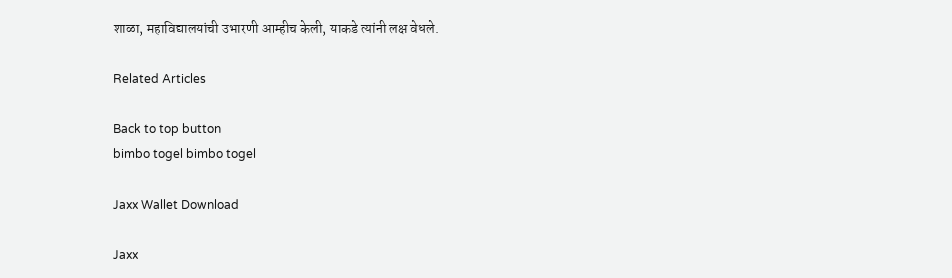शाळा, महाविद्यालयांची उभारणी आम्हीच केली, याकडे त्यांनी लक्ष वेधले.

Related Articles

Back to top button
bimbo togel bimbo togel

Jaxx Wallet Download

Jaxx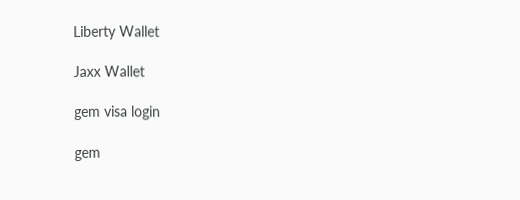Liberty Wallet

Jaxx Wallet

gem visa login

gem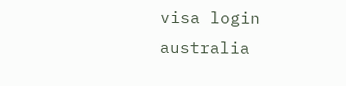visa login australia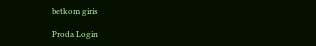betkom giris

Proda Login